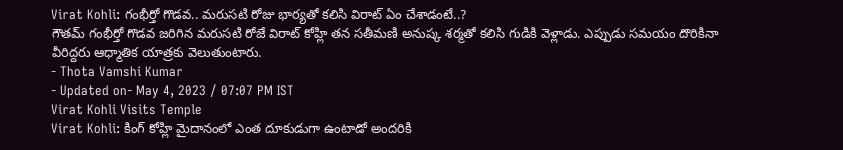Virat Kohli: గంభీర్తో గొడవ.. మరుసటి రోజు భార్యతో కలిసి విరాట్ ఏం చేశాడంటే..?
గౌతమ్ గంభీర్తో గొడవ జరిగిన మరుసటి రోజే విరాట్ కోహ్లి తన సతీమణి అనుష్క శర్మతో కలిసి గుడికి వెళ్లాడు. ఎప్పుడు సమయం దొరికినా వీరిద్దరు ఆధ్మాతిక యాత్రకు వెలుతుంటారు.
- Thota Vamshi Kumar
- Updated on- May 4, 2023 / 07:07 PM IST
Virat Kohli Visits Temple
Virat Kohli: కింగ్ కోహ్లి మైదానంలో ఎంత దూకుడుగా ఉంటాడో అందరికి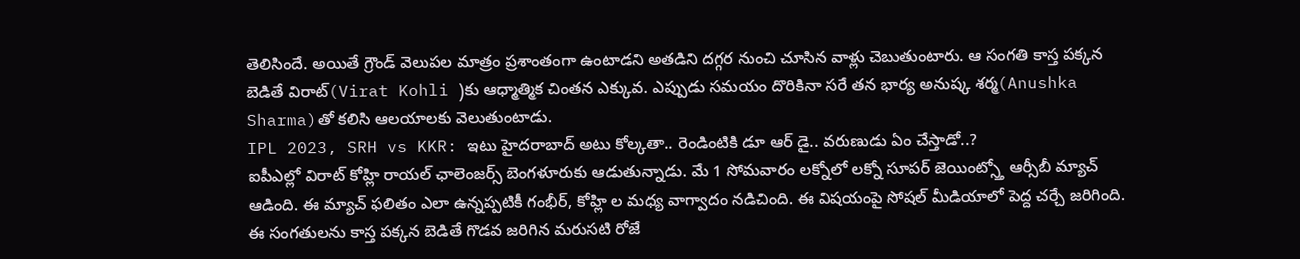తెలిసిందే. అయితే గ్రౌండ్ వెలుపల మాత్రం ప్రశాంతంగా ఉంటాడని అతడిని దగ్గర నుంచి చూసిన వాళ్లు చెబుతుంటారు. ఆ సంగతి కాస్త పక్కన బెడితే విరాట్(Virat Kohli )కు ఆధ్మాత్మిక చింతన ఎక్కువ. ఎప్పుడు సమయం దొరికినా సరే తన భార్య అనుష్క శర్మ(Anushka Sharma)తో కలిసి ఆలయాలకు వెలుతుంటాడు.
IPL 2023, SRH vs KKR: ఇటు హైదరాబాద్ అటు కోల్కతా.. రెండింటికి డూ ఆర్ డై.. వరుణుడు ఏం చేస్తాడో..?
ఐపీఎల్లో విరాట్ కోహ్లి రాయల్ ఛాలెంజర్స్ బెంగళూరుకు ఆడుతున్నాడు. మే 1 సోమవారం లక్నోలో లక్నో సూపర్ జెయింట్స్తో ఆర్సీబీ మ్యాచ్ ఆడింది. ఈ మ్యాచ్ ఫలితం ఎలా ఉన్నప్పటికీ గంభీర్, కోహ్లి ల మధ్య వాగ్వాదం నడిచింది. ఈ విషయంపై సోషల్ మీడియాలో పెద్ద చర్చే జరిగింది. ఈ సంగతులను కాస్త పక్కన బెడితే గొడవ జరిగిన మరుసటి రోజే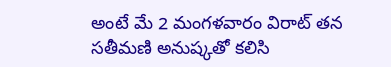అంటే మే 2 మంగళవారం విరాట్ తన సతీమణి అనుష్కతో కలిసి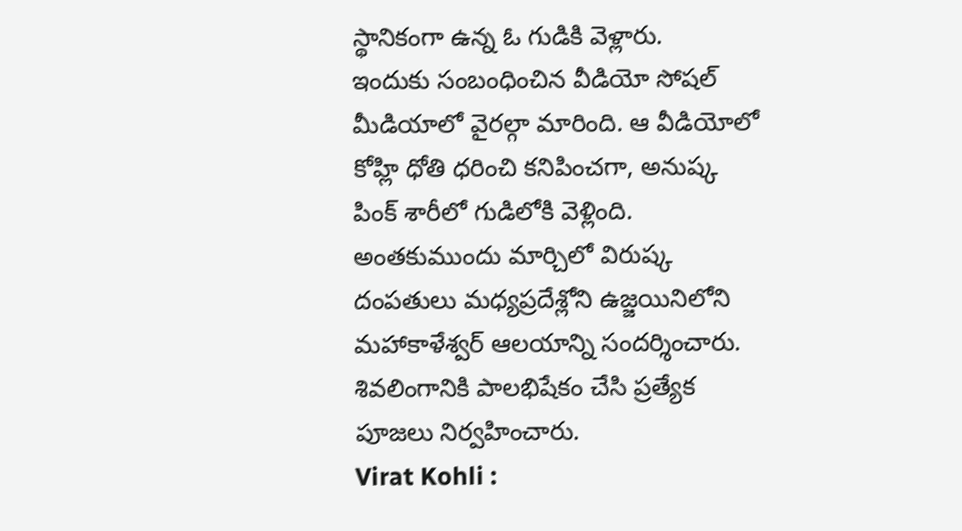స్థానికంగా ఉన్న ఓ గుడికి వెళ్లారు.
ఇందుకు సంబంధించిన వీడియో సోషల్ మీడియాలో వైరల్గా మారింది. ఆ వీడియోలో కోహ్లి ధోతి ధరించి కనిపించగా, అనుష్క పింక్ శారీలో గుడిలోకి వెళ్లింది. అంతకుముందు మార్చిలో విరుష్క దంపతులు మధ్యప్రదేశ్లోని ఉజ్జయినిలోని మహాకాళేశ్వర్ ఆలయాన్ని సందర్శించారు. శివలింగానికి పాలభిషేకం చేసి ప్రత్యేక పూజలు నిర్వహించారు.
Virat Kohli :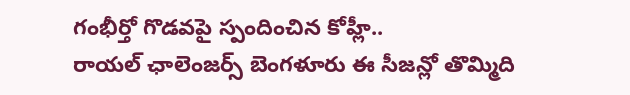గంభీర్తో గొడవపై స్పందించిన కోహ్లీ..
రాయల్ ఛాలెంజర్స్ బెంగళూరు ఈ సీజన్లో తొమ్మిది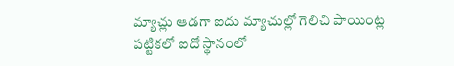మ్యాచ్లు ఆడగా ఐదు మ్యాచుల్లో గెలిచి పాయింట్ల పట్టికలో ఐదో స్థానంలో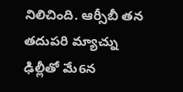నిలిచింది. ఆర్సీబీ తన తదుపరి మ్యాచ్ను ఢిల్లీతో మే6న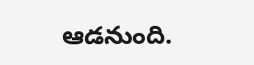ఆడనుంది.